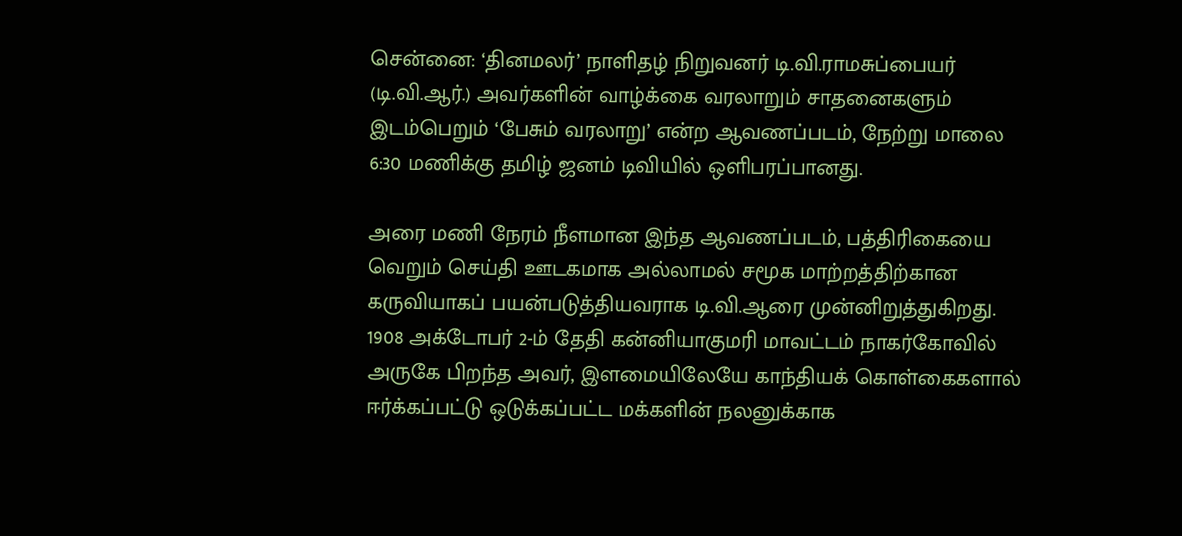சென்னை: ‘தினமலர்’ நாளிதழ் நிறுவனர் டி.வி.ராமசுப்பையர் (டி.வி.ஆர்.) அவர்களின் வாழ்க்கை வரலாறும் சாதனைகளும் இடம்பெறும் ‘பேசும் வரலாறு’ என்ற ஆவணப்படம், நேற்று மாலை 6:30 மணிக்கு தமிழ் ஜனம் டிவியில் ஒளிபரப்பானது.

அரை மணி நேரம் நீளமான இந்த ஆவணப்படம், பத்திரிகையை வெறும் செய்தி ஊடகமாக அல்லாமல் சமூக மாற்றத்திற்கான கருவியாகப் பயன்படுத்தியவராக டி.வி.ஆரை முன்னிறுத்துகிறது. 1908 அக்டோபர் 2-ம் தேதி கன்னியாகுமரி மாவட்டம் நாகர்கோவில் அருகே பிறந்த அவர், இளமையிலேயே காந்தியக் கொள்கைகளால் ஈர்க்கப்பட்டு ஒடுக்கப்பட்ட மக்களின் நலனுக்காக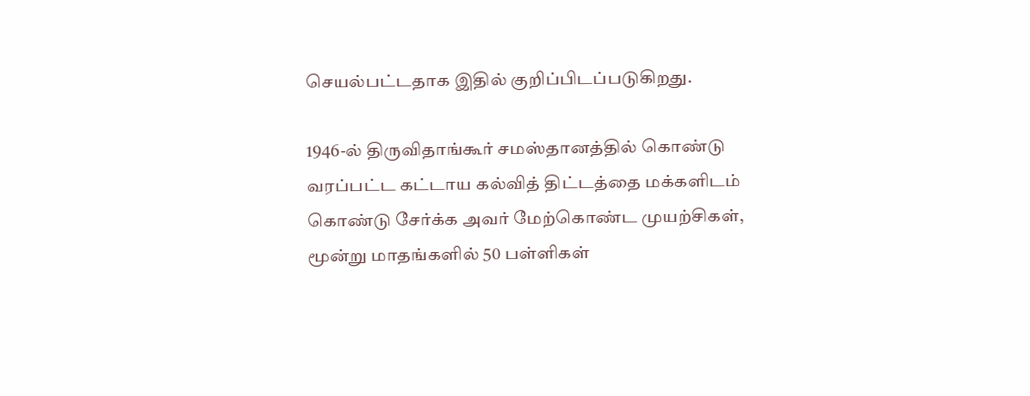செயல்பட்டதாக இதில் குறிப்பிடப்படுகிறது.

1946-ல் திருவிதாங்கூர் சமஸ்தானத்தில் கொண்டு வரப்பட்ட கட்டாய கல்வித் திட்டத்தை மக்களிடம் கொண்டு சேர்க்க அவர் மேற்கொண்ட முயற்சிகள், மூன்று மாதங்களில் 50 பள்ளிகள்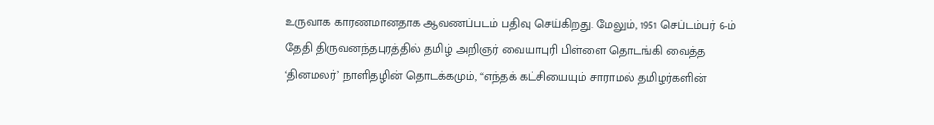உருவாக காரணமானதாக ஆவணப்படம் பதிவு செய்கிறது. மேலும், 1951 செப்டம்பர் 6-ம் தேதி திருவனந்தபுரத்தில் தமிழ் அறிஞர் வையாபுரி பிள்ளை தொடங்கி வைத்த ‘தினமலர்’ நாளிதழின் தொடக்கமும், “எந்தக் கட்சியையும் சாராமல் தமிழர்களின்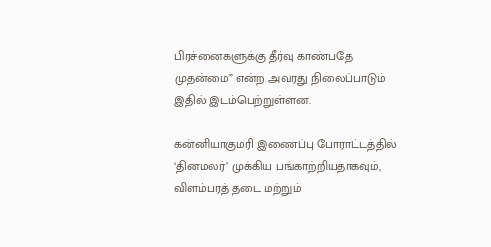பிரச்னைகளுக்கு தீர்வு காண்பதே முதன்மை” என்ற அவரது நிலைப்பாடும் இதில் இடம்பெற்றுள்ளன.

கன்னியாகுமரி இணைப்பு போராட்டத்தில் ‘தினமலர்’ முக்கிய பங்காற்றியதாகவும், விளம்பரத் தடை மற்றும்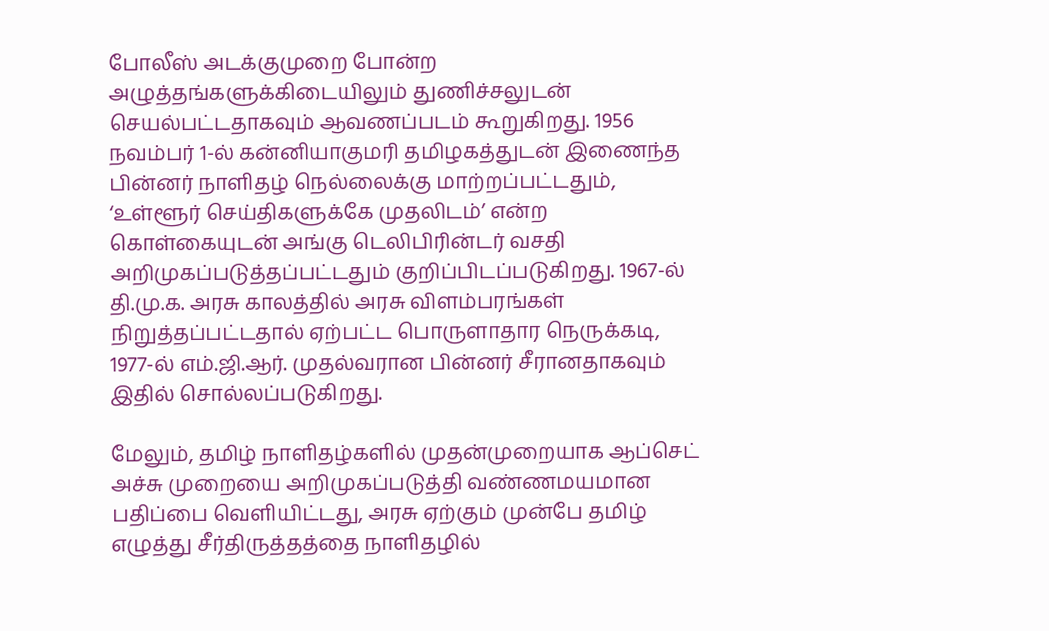போலீஸ் அடக்குமுறை போன்ற அழுத்தங்களுக்கிடையிலும் துணிச்சலுடன் செயல்பட்டதாகவும் ஆவணப்படம் கூறுகிறது. 1956 நவம்பர் 1-ல் கன்னியாகுமரி தமிழகத்துடன் இணைந்த பின்னர் நாளிதழ் நெல்லைக்கு மாற்றப்பட்டதும், ‘உள்ளூர் செய்திகளுக்கே முதலிடம்’ என்ற கொள்கையுடன் அங்கு டெலிபிரின்டர் வசதி அறிமுகப்படுத்தப்பட்டதும் குறிப்பிடப்படுகிறது. 1967-ல் தி.மு.க. அரசு காலத்தில் அரசு விளம்பரங்கள் நிறுத்தப்பட்டதால் ஏற்பட்ட பொருளாதார நெருக்கடி, 1977-ல் எம்.ஜி.ஆர். முதல்வரான பின்னர் சீரானதாகவும் இதில் சொல்லப்படுகிறது.

மேலும், தமிழ் நாளிதழ்களில் முதன்முறையாக ஆப்செட் அச்சு முறையை அறிமுகப்படுத்தி வண்ணமயமான பதிப்பை வெளியிட்டது, அரசு ஏற்கும் முன்பே தமிழ் எழுத்து சீர்திருத்தத்தை நாளிதழில்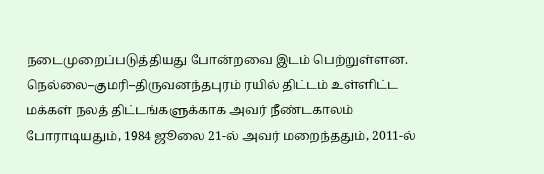நடைமுறைப்படுத்தியது போன்றவை இடம் பெற்றுள்ளன. நெல்லை–குமரி–திருவனந்தபுரம் ரயில் திட்டம் உள்ளிட்ட மக்கள் நலத் திட்டங்களுக்காக அவர் நீண்டகாலம் போராடியதும், 1984 ஜூலை 21-ல் அவர் மறைந்ததும், 2011-ல்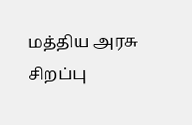மத்திய அரசு சிறப்பு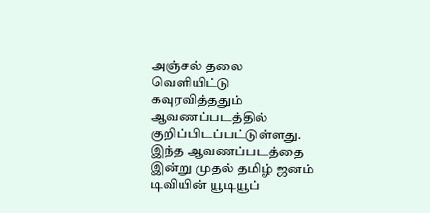அஞ்சல் தலை வெளியிட்டு கவுரவித்ததும் ஆவணப்படத்தில் குறிப்பிடப்பட்டுள்ளது. இந்த ஆவணப்படத்தை இன்று முதல் தமிழ் ஜனம் டிவியின் யூடியூப்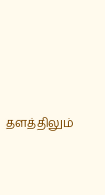தளத்திலும்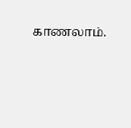காணலாம்.